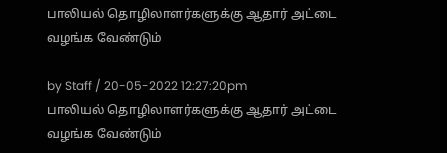பாலியல் தொழிலாளர்களுக்கு ஆதார் அட்டை வழங்க வேண்டும்

by Staff / 20-05-2022 12:27:20pm
பாலியல் தொழிலாளர்களுக்கு ஆதார் அட்டை வழங்க வேண்டும்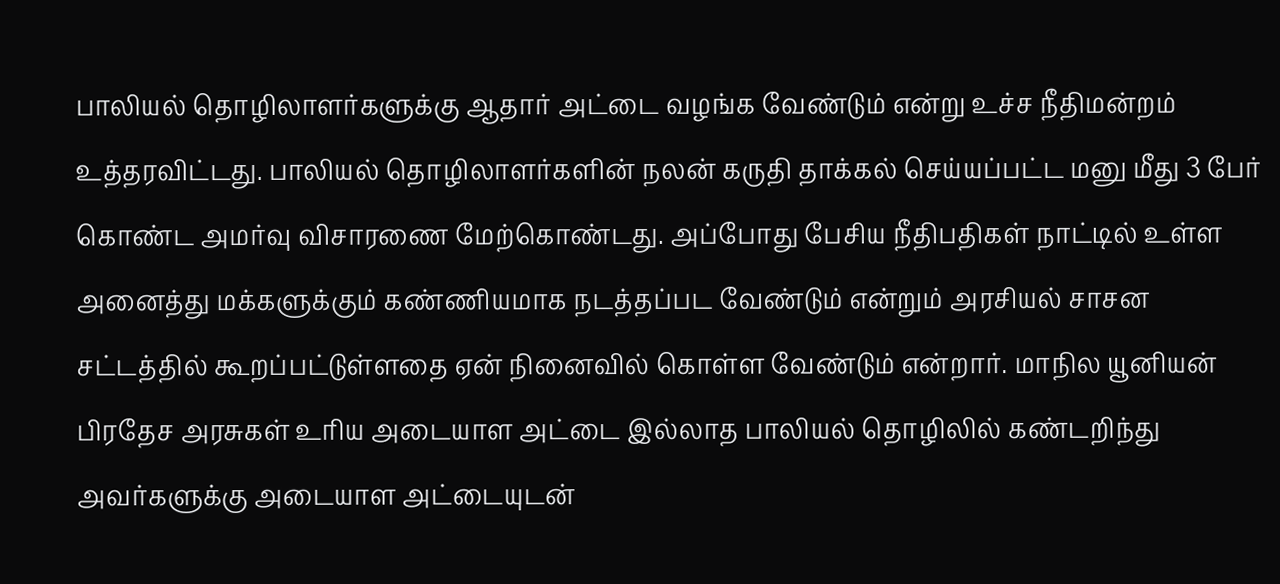பாலியல் தொழிலாளர்களுக்கு ஆதார் அட்டை வழங்க வேண்டும் என்று உச்ச நீதிமன்றம் உத்தரவிட்டது. பாலியல் தொழிலாளர்களின் நலன் கருதி தாக்கல் செய்யப்பட்ட மனு மீது 3 பேர் கொண்ட அமர்வு விசாரணை மேற்கொண்டது. அப்போது பேசிய நீதிபதிகள் நாட்டில் உள்ள அனைத்து மக்களுக்கும் கண்ணியமாக நடத்தப்பட வேண்டும் என்றும் அரசியல் சாசன சட்டத்தில் கூறப்பட்டுள்ளதை ஏன் நினைவில் கொள்ள வேண்டும் என்றார். மாநில யூனியன் பிரதேச அரசுகள் உரிய அடையாள அட்டை இல்லாத பாலியல் தொழிலில் கண்டறிந்து அவர்களுக்கு அடையாள அட்டையுடன்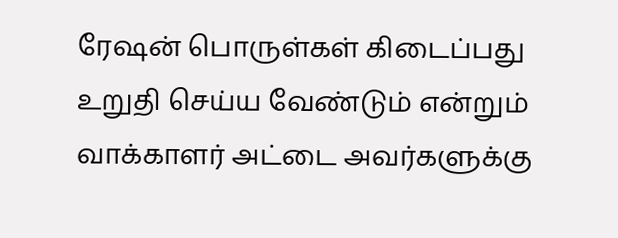ரேஷன் பொருள்கள் கிடைப்பது உறுதி செய்ய வேண்டும் என்றும் வாக்காளர் அட்டை அவர்களுக்கு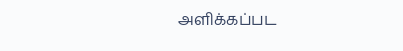அளிக்கப்பட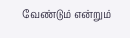வேண்டும் என்றும்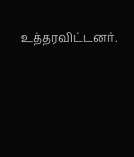உத்தரவிட்டனர்.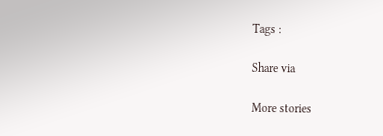Tags :

Share via

More stories